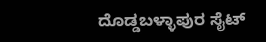ದೊಡ್ಡಬಳ್ಳಾಪುರ ಸೈಟ್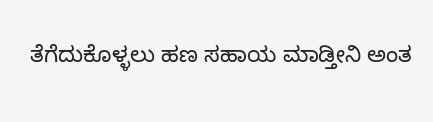ತೆಗೆದುಕೊಳ್ಳಲು ಹಣ ಸಹಾಯ ಮಾಡ್ತೀನಿ ಅಂತ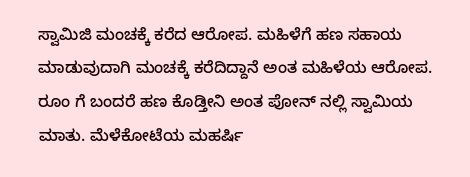ಸ್ವಾಮಿಜಿ ಮಂಚಕ್ಕೆ ಕರೆದ ಆರೋಪ. ಮಹಿಳೆಗೆ ಹಣ ಸಹಾಯ ಮಾಡುವುದಾಗಿ ಮಂಚಕ್ಕೆ ಕರೆದಿದ್ದಾನೆ ಅಂತ ಮಹಿಳೆಯ ಆರೋಪ. ರೂಂ ಗೆ ಬಂದರೆ ಹಣ ಕೊಡ್ತೀನಿ ಅಂತ ಪೋನ್ ನಲ್ಲಿ ಸ್ವಾಮಿಯ ಮಾತು. ಮೆಳೆಕೋಟೆಯ ಮಹರ್ಷಿ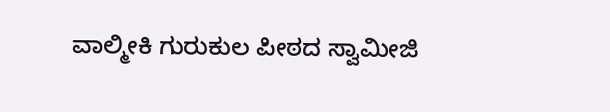ವಾಲ್ಮೀಕಿ ಗುರುಕುಲ ಪೀಠದ ಸ್ವಾಮೀಜಿ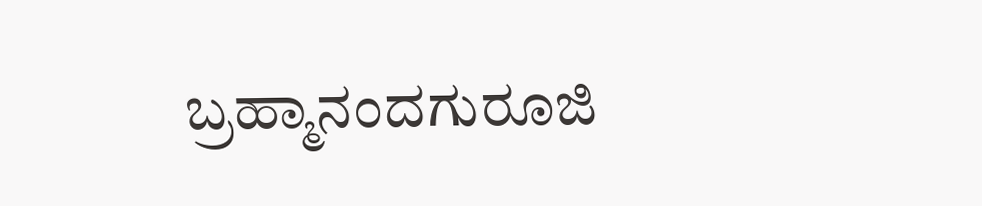ಬ್ರಹ್ಮಾನಂದಗುರೂಜಿ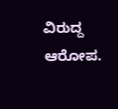ವಿರುದ್ದ ಆರೋಪ.